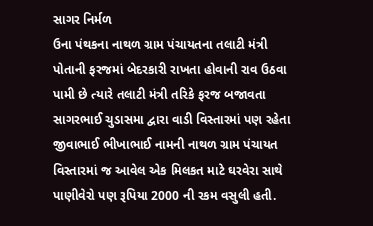સાગર નિર્મળ
ઉના પંથકના નાથળ ગ્રામ પંચાયતના તલાટી મંત્રી પોતાની ફરજમાં બેદરકારી રાખતા હોવાની રાવ ઉઠવા પામી છે ત્યારે તલાટી મંત્રી તરિકે ફરજ બજાવતા સાગરભાઈ ચુડાસમા દ્વારા વાડી વિસ્તારમાં પણ રહેતા જીવાભાઈ ભીખાભાઈ નામની નાથળ ગ્રામ પંચાયત વિસ્તારમાં જ આવેલ એક મિલકત માટે ઘરવેરા સાથે પાણીવેરો પણ રૂપિયા 2000 ની રકમ વસુલી હતી.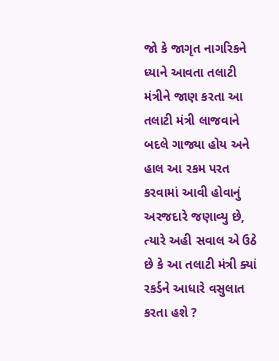જો કે જાગૃત નાગરિકને ધ્યાને આવતા તલાટી મંત્રીને જાણ કરતા આ તલાટી મંત્રી લાજવાને બદલે ગાજ્યા હોય અને હાલ આ રકમ પરત કરવામાં આવી હોવાનું અરજદારે જણાવ્યુ છે, ત્યારે અહી સવાલ એ ઉઠે છે કે આ તલાટી મંત્રી ક્યાં રકર્ડને આધારે વસુલાત કરતા હશે ?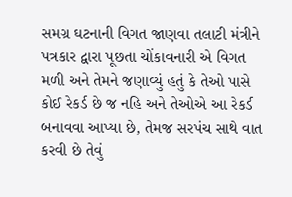સમગ્ર ઘટનાની વિગત જાણવા તલાટી મંત્રીને પત્રકાર દ્વારા પૂછતા ચોંકાવનારી એ વિગત મળી અને તેમને જણાવ્યું હતું કે તેઓ પાસે કોઈ રેકર્ડ છે જ નહિ અને તેઓએ આ રેકર્ડ બનાવવા આપ્યા છે, તેમજ સરપંચ સાથે વાત કરવી છે તેવું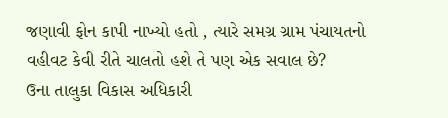જણાવી ફોન કાપી નાખ્યો હતો , ત્યારે સમગ્ર ગ્રામ પંચાયતનો વહીવટ કેવી રીતે ચાલતો હશે તે પણ એક સવાલ છે?
ઉના તાલુકા વિકાસ અધિકારી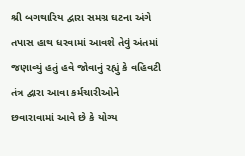શ્રી બગથારિય દ્વારા સમગ્ર ઘટના અંગે તપાસ હાથ ધરવામાં આવશે તેવું અંતમાં જણાવ્યું હતું હવે જોવાનું રહ્યું કે વહિવટી તંત્ર દ્વારા આવા કર્મચારીઓને છવારાવામાં આવે છે કે યોગ્ય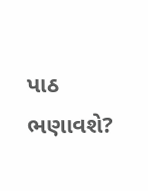પાઠ ભણાવશે?